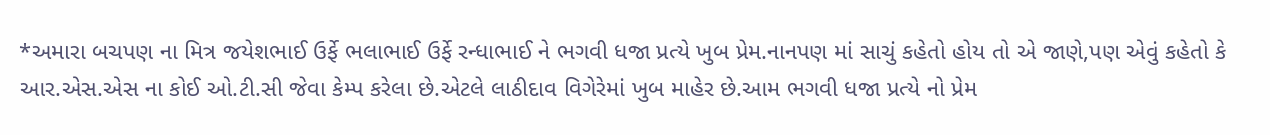*અમારા બચપણ ના મિત્ર જયેશભાઈ ઉર્ફે ભલાભાઈ ઉર્ફે રન્ધાભાઈ ને ભગવી ધજા પ્રત્યે ખુબ પ્રેમ.નાનપણ માં સાચું કહેતો હોય તો એ જાણે,પણ એવું કહેતો કે આર.એસ.એસ ના કોઈ ઓ.ટી.સી જેવા કેમ્પ કરેલા છે.એટલે લાઠીદાવ વિગેરેમાં ખુબ માહેર છે.આમ ભગવી ધજા પ્રત્યે નો પ્રેમ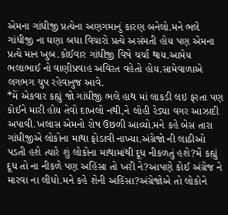એમના ગાંધીજી પ્રત્યેના અણગમાનું કારણ બનેલો.મને ભલે ગાંધીજી ના ઘણા બધા વિચારો પ્રત્યે અસંમતી હોય પણ એમના પ્રત્યે માન ખુબ.કોઈવાર ગાંધીજી વિષે ચર્ચા થાય.આમેય ભલાભાઈ નો વાણીપ્રવાહ અવિરત વહેતો હોય.સામેવાળાએ લગભગ ચુપ રહેવાનુજ આવે.
*મેં એકવાર કહ્યું જો ગાંધીજી ભલે હાથ માં લાકડી લઇ ફરતા પણ કોઈને મારી હોય તેવો દાખલો નથી,ને લોહી રેડ્યા વગર આઝાદી અપાવી.ખલાસ એમનો રોષ ઉછળી આવ્યો.મને કહે બેસ તારા ગાંધીજીએ લોકોના માથા ફોડાવી નાખ્યા.અંગ્રેજો ની લાઠીઓ પડતી હશે ત્યારે શું લોકોના માથામાંથી દૂધ નીકળતું હશે?મેં કહ્યું દૂધ તો ના નીકળે પણ અહિંસા તો ખરી ને?આપણે કોઈ અંગ્રેજ ને મારવા ના લીધો.મને કહે શેની અહિંસા?અંગ્રેજોએ તો લોકોને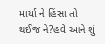માર્યા ને હિંસા તો થઈજ ને?હવે આને શું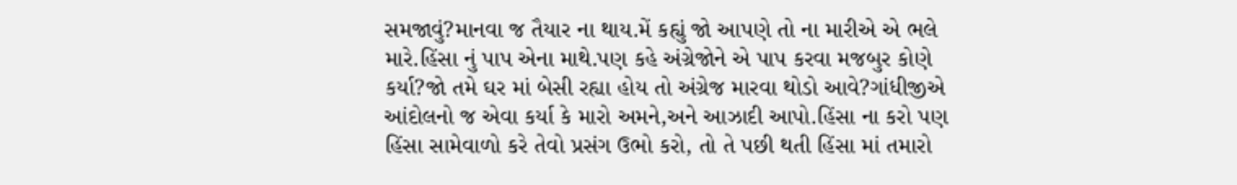સમજાવું?માનવા જ તૈયાર ના થાય.મેં કહ્યું જો આપણે તો ના મારીએ એ ભલે મારે.હિંસા નું પાપ એના માથે.પણ કહે અંગ્રેજોને એ પાપ કરવા મજબુર કોણે કર્યા?જો તમે ઘર માં બેસી રહ્યા હોય તો અંગ્રેજ મારવા થોડો આવે?ગાંધીજીએ આંદોલનો જ એવા કર્યા કે મારો અમને,અને આઝાદી આપો.હિંસા ના કરો પણ હિંસા સામેવાળો કરે તેવો પ્રસંગ ઉભો કરો, તો તે પછી થતી હિંસા માં તમારો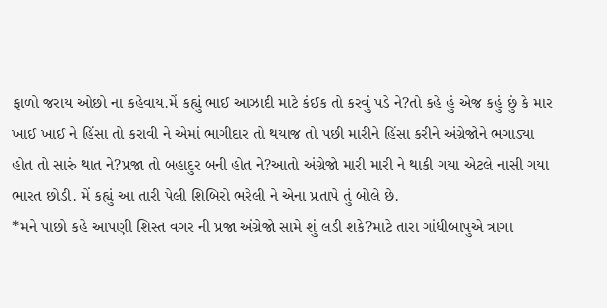ફાળો જરાય ઓછો ના કહેવાય.મેં કહ્યું ભાઈ આઝાદી માટે કંઈક તો કરવું પડે ને?તો કહે હું એજ કહું છું કે માર ખાઈ ખાઈ ને હિંસા તો કરાવી ને એમાં ભાગીદાર તો થયાજ તો પછી મારીને હિંસા કરીને અંગ્રેજોને ભગાડ્યા હોત તો સારું થાત ને?પ્રજા તો બહાદુર બની હોત ને?આતો અંગ્રેજો મારી મારી ને થાકી ગયા એટલે નાસી ગયા ભારત છોડી. મેં કહ્યું આ તારી પેલી શિબિરો ભરેલી ને એના પ્રતાપે તું બોલે છે.
*મને પાછો કહે આપણી શિસ્ત વગર ની પ્રજા અંગ્રેજો સામે શું લડી શકે?માટે તારા ગાંધીબાપુએ ત્રાગા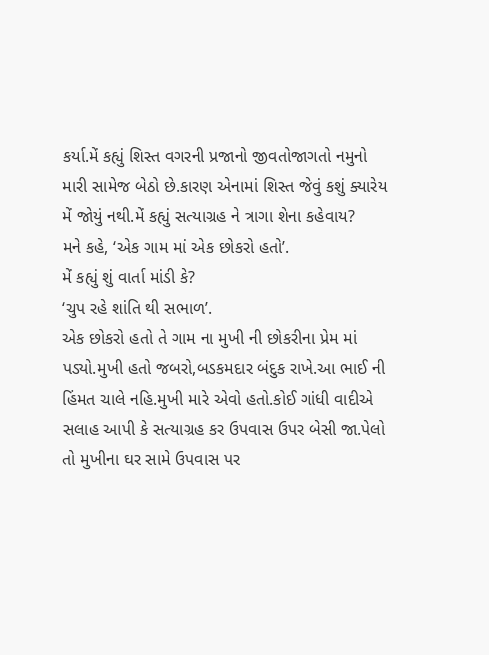કર્યા.મેં કહ્યું શિસ્ત વગરની પ્રજાનો જીવતોજાગતો નમુનો મારી સામેજ બેઠો છે.કારણ એનામાં શિસ્ત જેવું કશું ક્યારેય મેં જોયું નથી.મેં કહ્યું સત્યાગ્રહ ને ત્રાગા શેના કહેવાય?
મને કહે, ‘એક ગામ માં એક છોકરો હતો’.
મેં કહ્યું શું વાર્તા માંડી કે?
‘ચુપ રહે શાંતિ થી સભાળ’.
એક છોકરો હતો તે ગામ ના મુખી ની છોકરીના પ્રેમ માં પડ્યો.મુખી હતો જબરો,બડકમદાર બંદુક રાખે.આ ભાઈ ની હિંમત ચાલે નહિ.મુખી મારે એવો હતો.કોઈ ગાંધી વાદીએ સલાહ આપી કે સત્યાગ્રહ કર ઉપવાસ ઉપર બેસી જા.પેલો તો મુખીના ઘર સામે ઉપવાસ પર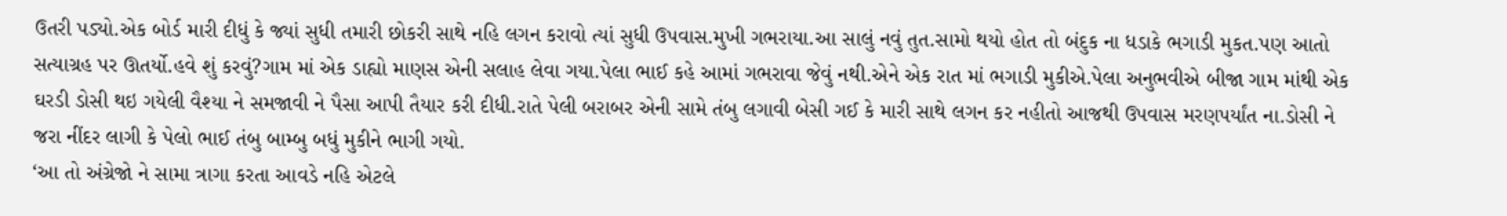ઉતરી પડ્યો.એક બોર્ડ મારી દીધું કે જ્યાં સુધી તમારી છોકરી સાથે નહિ લગન કરાવો ત્યાં સુધી ઉપવાસ.મુખી ગભરાયા.આ સાલું નવું તુત.સામો થયો હોત તો બંદુક ના ધડાકે ભગાડી મુકત.પણ આતો સત્યાગ્રહ પર ઊતર્યો.હવે શું કરવું?ગામ માં એક ડાહ્યો માણસ એની સલાહ લેવા ગયા.પેલા ભાઈ કહે આમાં ગભરાવા જેવું નથી.એને એક રાત માં ભગાડી મુકીએ.પેલા અનુભવીએ બીજા ગામ માંથી એક ઘરડી ડોસી થઇ ગયેલી વૈશ્યા ને સમજાવી ને પૈસા આપી તૈયાર કરી દીધી.રાતે પેલી બરાબર એની સામે તંબુ લગાવી બેસી ગઈ કે મારી સાથે લગન કર નહીતો આજથી ઉપવાસ મરણપર્યાંત ના.ડોસી ને જરા નીંદર લાગી કે પેલો ભાઈ તંબુ બામ્બુ બધું મુકીને ભાગી ગયો.
‘આ તો અંગ્રેજો ને સામા ત્રાગા કરતા આવડે નહિ એટલે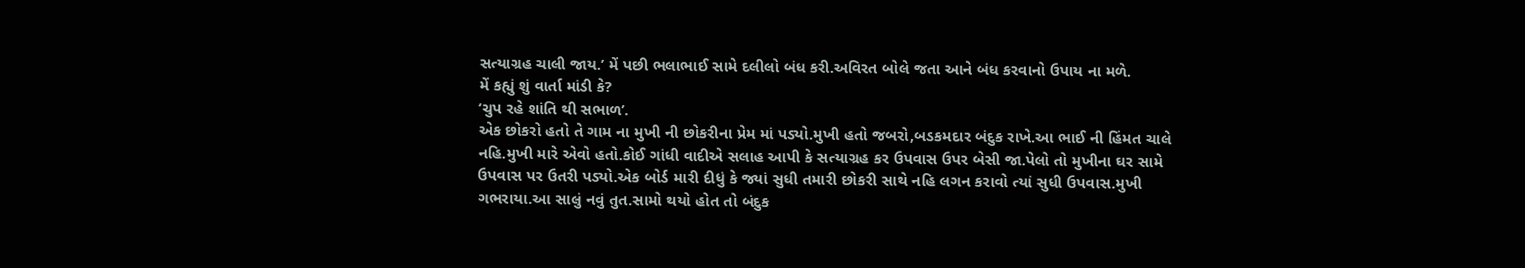સત્યાગ્રહ ચાલી જાય.’ મેં પછી ભલાભાઈ સામે દલીલો બંધ કરી.અવિરત બોલે જતા આને બંધ કરવાનો ઉપાય ના મળે.
મેં કહ્યું શું વાર્તા માંડી કે?
‘ચુપ રહે શાંતિ થી સભાળ’.
એક છોકરો હતો તે ગામ ના મુખી ની છોકરીના પ્રેમ માં પડ્યો.મુખી હતો જબરો,બડકમદાર બંદુક રાખે.આ ભાઈ ની હિંમત ચાલે નહિ.મુખી મારે એવો હતો.કોઈ ગાંધી વાદીએ સલાહ આપી કે સત્યાગ્રહ કર ઉપવાસ ઉપર બેસી જા.પેલો તો મુખીના ઘર સામે ઉપવાસ પર ઉતરી પડ્યો.એક બોર્ડ મારી દીધું કે જ્યાં સુધી તમારી છોકરી સાથે નહિ લગન કરાવો ત્યાં સુધી ઉપવાસ.મુખી ગભરાયા.આ સાલું નવું તુત.સામો થયો હોત તો બંદુક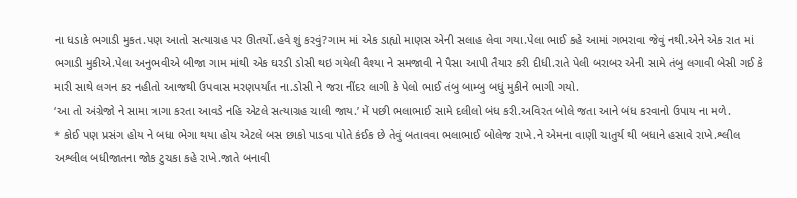ના ધડાકે ભગાડી મુકત.પણ આતો સત્યાગ્રહ પર ઊતર્યો.હવે શું કરવું?ગામ માં એક ડાહ્યો માણસ એની સલાહ લેવા ગયા.પેલા ભાઈ કહે આમાં ગભરાવા જેવું નથી.એને એક રાત માં ભગાડી મુકીએ.પેલા અનુભવીએ બીજા ગામ માંથી એક ઘરડી ડોસી થઇ ગયેલી વૈશ્યા ને સમજાવી ને પૈસા આપી તૈયાર કરી દીધી.રાતે પેલી બરાબર એની સામે તંબુ લગાવી બેસી ગઈ કે મારી સાથે લગન કર નહીતો આજથી ઉપવાસ મરણપર્યાંત ના.ડોસી ને જરા નીંદર લાગી કે પેલો ભાઈ તંબુ બામ્બુ બધું મુકીને ભાગી ગયો.
‘આ તો અંગ્રેજો ને સામા ત્રાગા કરતા આવડે નહિ એટલે સત્યાગ્રહ ચાલી જાય.’ મેં પછી ભલાભાઈ સામે દલીલો બંધ કરી.અવિરત બોલે જતા આને બંધ કરવાનો ઉપાય ના મળે.
* કોઈ પણ પ્રસંગ હોય ને બધા ભેગા થયા હોય એટલે બસ છાકો પાડવા પોતે કંઈક છે તેવું બતાવવા ભલાભાઈ બોલેજ રાખે.ને એમના વાણી ચાતુર્ય થી બધાને હસાવે રાખે.શ્લીલ અશ્લીલ બધીજાતના જોક ટુચકા કહે રાખે.જાતે બનાવી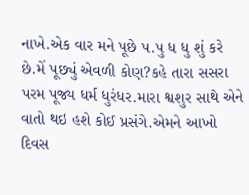નાખે.એક વાર મને પૂછે પ.પુ ધ ધુ શું કરે છે.મેં પૂછ્યું એવળી કોણ?કહે તારા સસરા પરમ પૂજ્ય ધર્મ ધુરંધર.મારા શ્વશુર સાથે એને વાતો થઇ હશે કોઈ પ્રસંગે.એમને આખો દિવસ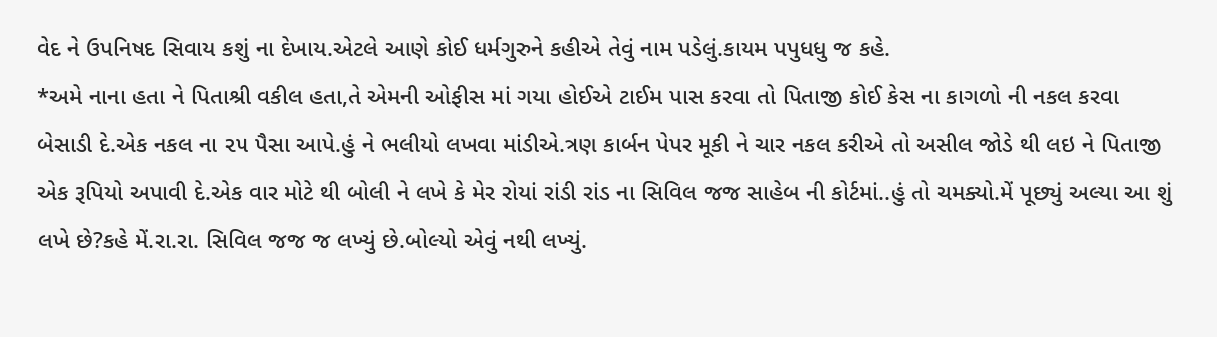વેદ ને ઉપનિષદ સિવાય કશું ના દેખાય.એટલે આણે કોઈ ધર્મગુરુને કહીએ તેવું નામ પડેલું.કાયમ પપુધધુ જ કહે.
*અમે નાના હતા ને પિતાશ્રી વકીલ હતા,તે એમની ઓફીસ માં ગયા હોઈએ ટાઈમ પાસ કરવા તો પિતાજી કોઈ કેસ ના કાગળો ની નકલ કરવા બેસાડી દે.એક નકલ ના ૨૫ પૈસા આપે.હું ને ભલીયો લખવા માંડીએ.ત્રણ કાર્બન પેપર મૂકી ને ચાર નકલ કરીએ તો અસીલ જોડે થી લઇ ને પિતાજી એક રૂપિયો અપાવી દે.એક વાર મોટે થી બોલી ને લખે કે મેર રોયાં રાંડી રાંડ ના સિવિલ જજ સાહેબ ની કોર્ટમાં..હું તો ચમક્યો.મેં પૂછ્યું અલ્યા આ શું લખે છે?કહે મેં.રા.રા. સિવિલ જજ જ લખ્યું છે.બોલ્યો એવું નથી લખ્યું.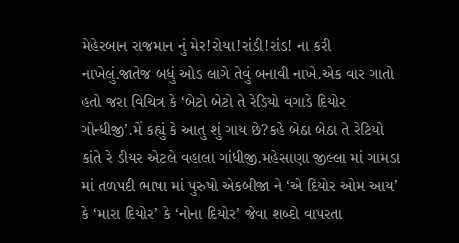મેહેરબાન રાજમાન નું મેર!રોયા!રાંડી!રાંડ! ના કરી નાખેલું.જાતેજ બધું ઓડ લાગે તેવું બનાવી નાખે.એક વાર ગાતો હતો જરા વિચિત્ર કે ‘બેટો બેટો તે રેડિયો વગાડે દિયોર ગોન્ધીજી’.મેં કહ્યું કે આતુ શું ગાય છે?કહે બેઠા બેઠા તે રેટિયો કાંતે રે ડીયર એટલે વહાલા ગાંધીજી.મહેસાણા જીલ્લા માં ગામડા માં તળપદી ભાષા માં પુરુષો એકબીજા ને ‘એ દિયોર ઓમ આય’ કે ‘મારા દિયોર’ કે ‘નોના દિયોર’ જેવા શબ્દો વાપરતા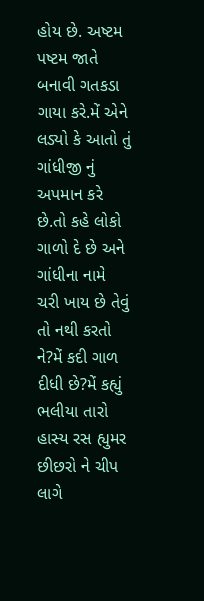હોય છે. અષ્ટમ પષ્ટમ જાતે બનાવી ગતકડા ગાયા કરે.મેં એને લડ્યો કે આતો તું ગાંધીજી નું અપમાન કરે છે.તો કહે લોકો ગાળો દે છે અને ગાંધીના નામે ચરી ખાય છે તેવું તો નથી કરતો ને?મેં કદી ગાળ દીધી છે?મેં કહ્યું ભલીયા તારો હાસ્ય રસ હ્યુમર છીછરો ને ચીપ લાગે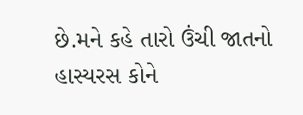છે.મને કહે તારો ઉંચી જાતનો હાસ્યરસ કોને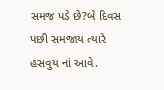સમજ પડે છે?બે દિવસ પછી સમજાય ત્યારે હસવુય નાં આવે.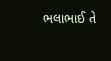ભલાભાઈ તે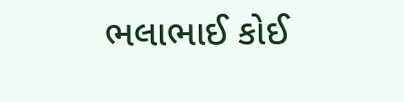ભલાભાઈ કોઈ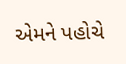એમને પહોચે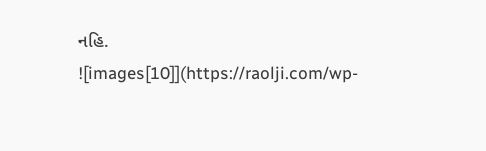નહિ.
![images[10]](https://raolji.com/wp-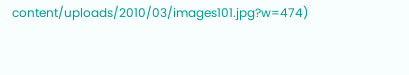content/uploads/2010/03/images101.jpg?w=474)